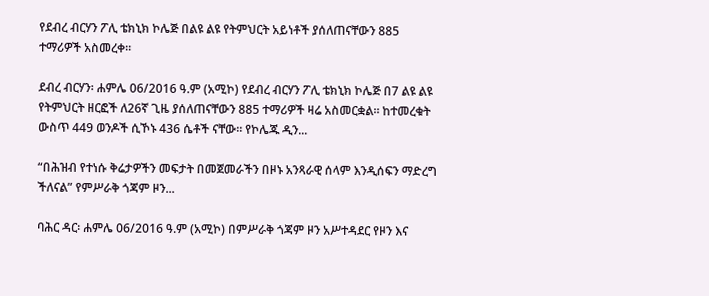የደብረ ብርሃን ፖሊ ቴክኒክ ኮሌጅ በልዩ ልዩ የትምህርት አይነቶች ያሰለጠናቸውን 885 ተማሪዎች አስመረቀ።

ደብረ ብርሃን፡ ሐምሌ 06/2016 ዓ.ም (አሚኮ) የደብረ ብርሃን ፖሊ ቴክኒክ ኮሌጅ በ7 ልዩ ልዩ የትምህርት ዘርፎች ለ26ኛ ጊዜ ያሰለጠናቸውን 885 ተማሪዎች ዛሬ አስመርቋል። ከተመረቁት ውስጥ 449 ወንዶች ሲኾኑ 436 ሴቶች ናቸው። የኮሌጁ ዲን...

“በሕዝብ የተነሱ ቅሬታዎችን መፍታት በመጀመራችን በዞኑ አንጻራዊ ሰላም እንዲሰፍን ማድረግ ችለናል” የምሥራቅ ጎጃም ዞን...

ባሕር ዳር፡ ሐምሌ 06/2016 ዓ.ም (አሚኮ) በምሥራቅ ጎጃም ዞን አሥተዳደር የዞን እና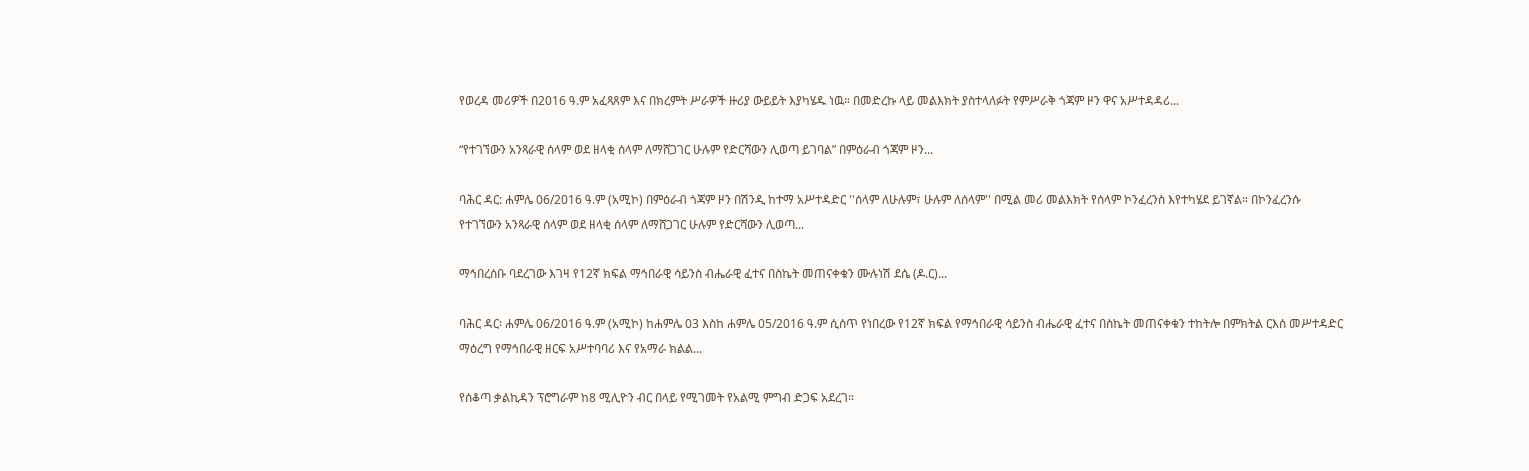የወረዳ መሪዎች በ2016 ዓ.ም አፈጻጸም እና በክረምት ሥራዎች ዙሪያ ውይይት እያካሄዱ ነዉ። በመድረኩ ላይ መልእክት ያስተላለፉት የምሥራቅ ጎጃም ዞን ዋና አሥተዳዳሪ...

“የተገኘውን አንጻራዊ ሰላም ወደ ዘላቂ ሰላም ለማሸጋገር ሁሉም የድርሻውን ሊወጣ ይገባል” በምዕራብ ጎጃም ዞን...

ባሕር ዳር: ሐምሌ 06/2016 ዓ.ም (አሚኮ) በምዕራብ ጎጃም ዞን በሽንዲ ከተማ አሥተዳድር ''ሰላም ለሁሉም፣ ሁሉም ለሰላም'' በሚል መሪ መልእክት የሰላም ኮንፈረንስ እየተካሄደ ይገኛል። በኮንፈረንሱ የተገኘውን አንጻራዊ ሰላም ወደ ዘላቂ ሰላም ለማሸጋገር ሁሉም የድርሻውን ሊወጣ...

ማኅበረሰቡ ባደረገው እገዛ የ12ኛ ክፍል ማኅበራዊ ሳይንስ ብሔራዊ ፈተና በስኬት መጠናቀቁን ሙሉነሽ ደሴ (ዶ.ር)...

ባሕር ዳር፡ ሐምሌ 06/2016 ዓ.ም (አሚኮ) ከሐምሌ 03 እስከ ሐምሌ 05/2016 ዓ.ም ሲሰጥ የነበረው የ12ኛ ክፍል የማኅበራዊ ሳይንስ ብሔራዊ ፈተና በስኬት መጠናቀቁን ተከትሎ በምክትል ርእሰ መሥተዳድር ማዕረግ የማኅበራዊ ዘርፍ አሥተባባሪ እና የአማራ ክልል...

የሰቆጣ ቃልኪዳን ፕሮግራም ከ8 ሚሊዮን ብር በላይ የሚገመት የአልሚ ምግብ ድጋፍ አደረገ።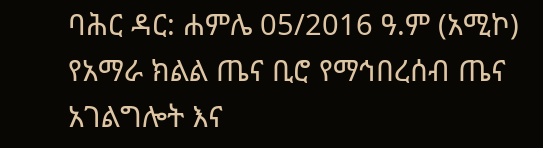ባሕር ዳር: ሐምሌ 05/2016 ዓ.ም (አሚኮ) የአማራ ክልል ጤና ቢሮ የማኅበረሰብ ጤና አገልግሎት እና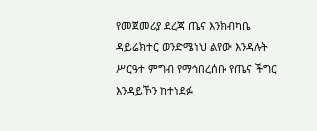የመጀመሪያ ደረጃ ጤና እንክብካቤ ዳይሬክተር ወንድሜነህ ልየው እንዳሉት ሥርዓተ ምግብ የማኅበረሰቡ የጤና ችግር እንዳይኾን ከተነደፉ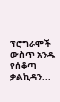ፕሮግራሞች ውስጥ አንዱ የሰቆጣ ቃልኪዳን...